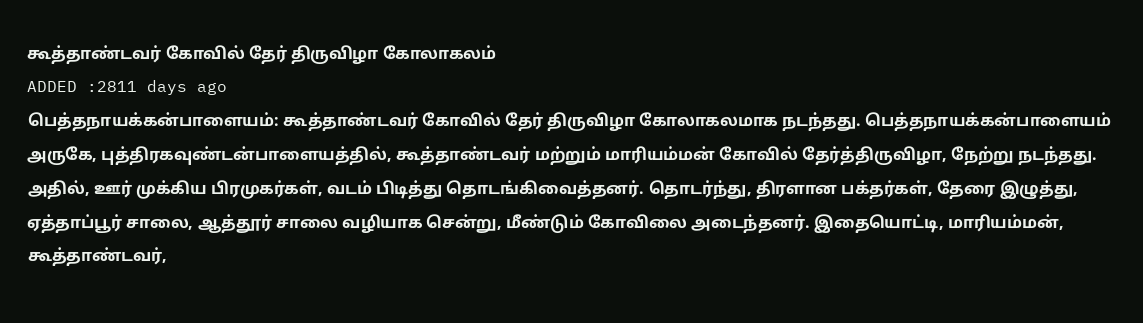கூத்தாண்டவர் கோவில் தேர் திருவிழா கோலாகலம்
ADDED :2811 days ago
பெத்தநாயக்கன்பாளையம்: கூத்தாண்டவர் கோவில் தேர் திருவிழா கோலாகலமாக நடந்தது. பெத்தநாயக்கன்பாளையம் அருகே, புத்திரகவுண்டன்பாளையத்தில், கூத்தாண்டவர் மற்றும் மாரியம்மன் கோவில் தேர்த்திருவிழா, நேற்று நடந்தது. அதில், ஊர் முக்கிய பிரமுகர்கள், வடம் பிடித்து தொடங்கிவைத்தனர். தொடர்ந்து, திரளான பக்தர்கள், தேரை இழுத்து, ஏத்தாப்பூர் சாலை, ஆத்தூர் சாலை வழியாக சென்று, மீண்டும் கோவிலை அடைந்தனர். இதையொட்டி, மாரியம்மன், கூத்தாண்டவர்,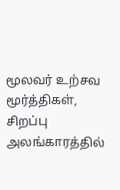மூலவர் உற்சவ மூர்த்திகள், சிறப்பு அலங்காரத்தில்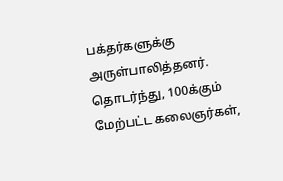பக்தர்களுக்கு அருள்பாலித்தனர். தொடர்ந்து, 100க்கும் மேற்பட்ட கலைஞர்கள்,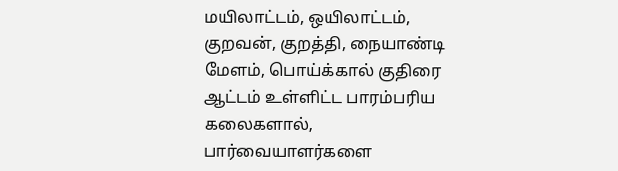மயிலாட்டம், ஒயிலாட்டம், குறவன், குறத்தி, நையாண்டி மேளம், பொய்க்கால் குதிரை ஆட்டம் உள்ளிட்ட பாரம்பரிய கலைகளால், பார்வையாளர்களை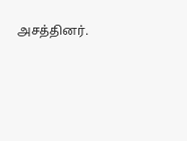அசத்தினர்.